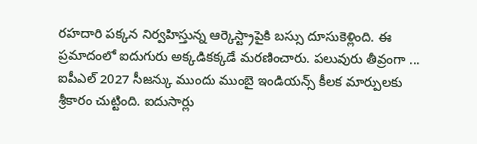రహదారి పక్కన నిర్వహిస్తున్న ఆర్కెస్ట్రాపైకి బస్సు దూసుకెళ్లింది. ఈ ప్రమాదంలో ఐదుగురు అక్కడికక్కడే మరణించారు. పలువురు తీవ్రంగా ...
ఐపీఎల్ 2027 సీజన్కు ముందు ముంబై ఇండియన్స్ కీలక మార్పులకు శ్రీకారం చుట్టింది. ఐదుసార్లు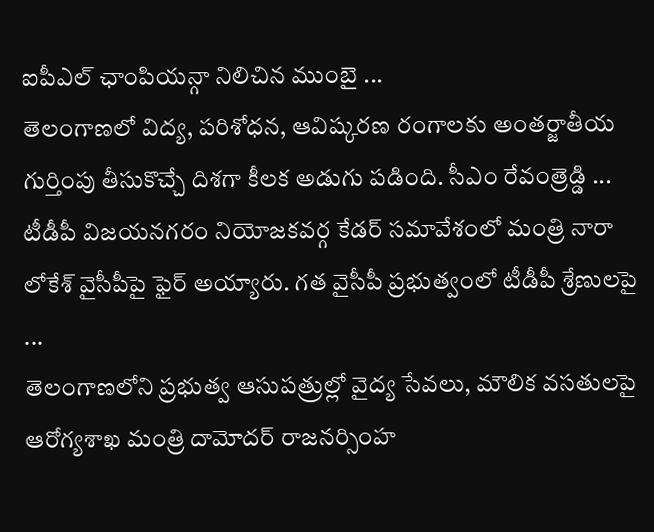ఐపీఎల్ ఛాంపియన్గా నిలిచిన ముంబై ...
తెలంగాణలో విద్య, పరిశోధన, ఆవిష్కరణ రంగాలకు అంతర్జాతీయ గుర్తింపు తీసుకొచ్చే దిశగా కీలక అడుగు పడింది. సీఎం రేవంత్రెడ్డి ...
టీడీపీ విజయనగరం నియోజకవర్గ కేడర్ సమావేశంలో మంత్రి నారా లోకేశ్ వైసీపీపై ఫైర్ అయ్యారు. గత వైసీపీ ప్రభుత్వంలో టీడీపీ శ్రేణులపై ...
తెలంగాణలోని ప్రభుత్వ ఆసుపత్రుల్లో వైద్య సేవలు, మౌలిక వసతులపై ఆరోగ్యశాఖ మంత్రి దామోదర్ రాజనర్సింహ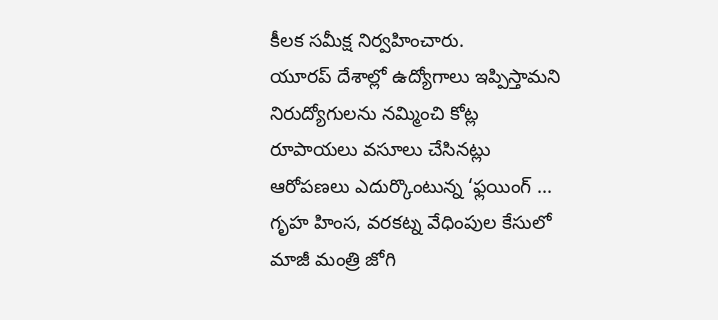కీలక సమీక్ష నిర్వహించారు.
యూరప్ దేశాల్లో ఉద్యోగాలు ఇప్పిస్తామని నిరుద్యోగులను నమ్మించి కోట్ల రూపాయలు వసూలు చేసినట్లు ఆరోపణలు ఎదుర్కొంటున్న ‘ఫ్లయింగ్ ...
గృహ హింస, వరకట్న వేధింపుల కేసులో మాజీ మంత్రి జోగి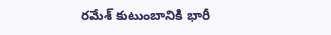రమేశ్ కుటుంబానికి భారీ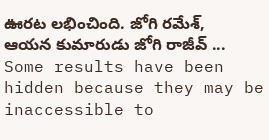ఊరట లభించింది. జోగి రమేశ్, ఆయన కుమారుడు జోగి రాజీవ్ ...
Some results have been hidden because they may be inaccessible to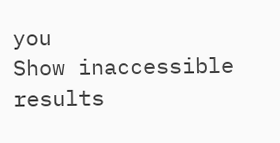you
Show inaccessible results